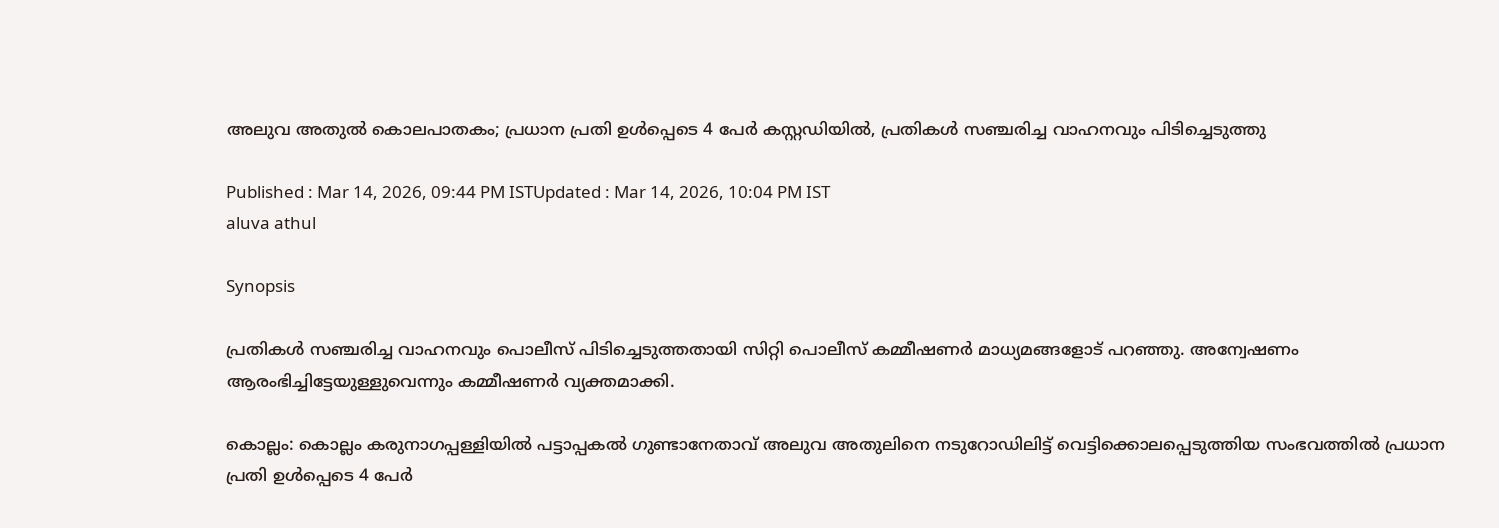അലുവ അതുൽ കൊലപാതകം; പ്രധാന പ്രതി ഉൾപ്പെടെ 4 പേർ കസ്റ്റഡിയിൽ, പ്രതികൾ സഞ്ചരിച്ച വാഹനവും പിടിച്ചെടുത്തു

Published : Mar 14, 2026, 09:44 PM ISTUpdated : Mar 14, 2026, 10:04 PM IST
aluva athul

Synopsis

പ്രതികൾ സഞ്ചരിച്ച വാഹനവും പൊലീസ് പിടിച്ചെടുത്തതായി സിറ്റി പൊലീസ് കമ്മീഷണർ മാധ്യമങ്ങളോട് പറഞ്ഞു. അന്വേഷണം ആരംഭിച്ചിട്ടേയുള്ളുവെന്നും കമ്മീഷണർ വ്യക്തമാക്കി.

കൊല്ലം: കൊല്ലം കരുനാഗപ്പള്ളിയിൽ പട്ടാപ്പകൽ ഗുണ്ടാനേതാവ് അലുവ അതുലിനെ നടുറോഡിലിട്ട് വെട്ടിക്കൊലപ്പെടുത്തിയ സംഭവത്തിൽ പ്രധാന പ്രതി ഉള്‍പ്പെടെ 4 പേര്‍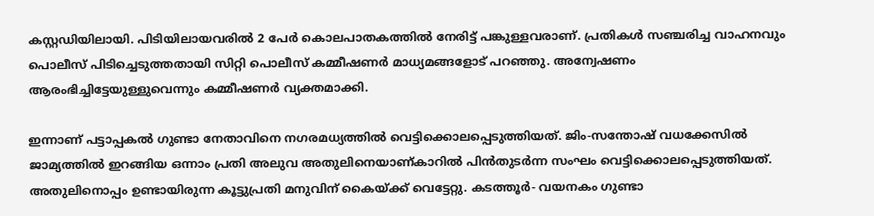കസ്റ്റഡിയിലായി. പിടിയിലായവരിൽ 2 പേർ കൊലപാതകത്തിൽ നേരിട്ട് പങ്കുള്ളവരാണ്. പ്രതികൾ സഞ്ചരിച്ച വാഹനവും പൊലീസ് പിടിച്ചെടുത്തതായി സിറ്റി പൊലീസ് കമ്മീഷണർ മാധ്യമങ്ങളോട് പറഞ്ഞു. അന്വേഷണം ആരംഭിച്ചിട്ടേയുള്ളുവെന്നും കമ്മീഷണർ വ്യക്തമാക്കി.

ഇന്നാണ് പട്ടാപ്പകൽ ഗുണ്ടാ നേതാവിനെ നഗരമധ്യത്തിൽ വെട്ടിക്കൊലപ്പെടുത്തിയത്. ജിം-സന്തോഷ് വധക്കേസിൽ ജാമ്യത്തിൽ ഇറങ്ങിയ ഒന്നാം പ്രതി അലുവ അതുലിനെയാണ്കാറിൽ പിൻതുടർന്ന സംഘം വെട്ടിക്കൊലപ്പെടുത്തിയത്. അതുലിനൊപ്പം ഉണ്ടായിരുന്ന കൂട്ടുപ്രതി മനുവിന് കൈയ്ക്ക് വെട്ടേറ്റു. കടത്തൂർ- വയനകം ഗുണ്ടാ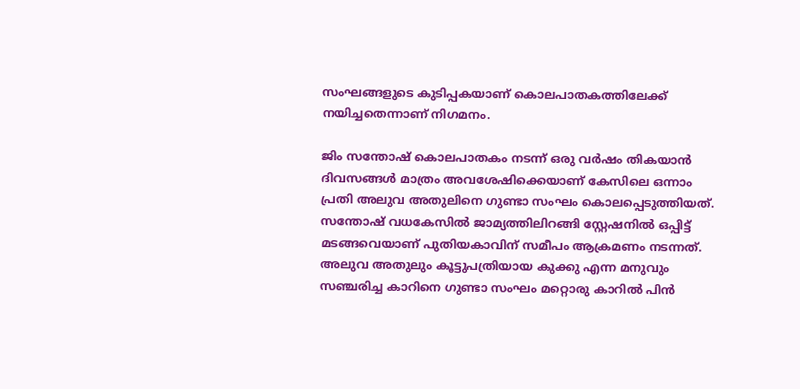സംഘങ്ങളുടെ കുടിപ്പകയാണ് കൊലപാതകത്തിലേക്ക് നയിച്ചതെന്നാണ് നിഗമനം.

ജിം സന്തോഷ് കൊലപാതകം നടന്ന് ഒരു വർഷം തികയാൻ ദിവസങ്ങൾ മാത്രം അവശേഷിക്കെയാണ് കേസിലെ ഒന്നാം പ്രതി അലുവ അതുലിനെ ഗുണ്ടാ സംഘം കൊലപ്പെടുത്തിയത്. സന്തോഷ് വധകേസിൽ ജാമ്യത്തിലിറങ്ങി സ്റ്റേഷനിൽ ഒപ്പിട്ട് മടങ്ങവെയാണ് പുതിയകാവിന് സമീപം ആക്രമണം നടന്നത്. അലുവ അതുലും കൂട്ടുപത്രിയായ കുക്കു എന്ന മനുവും സഞ്ചരിച്ച കാറിനെ ഗുണ്ടാ സംഘം മറ്റൊരു കാറിൽ പിൻ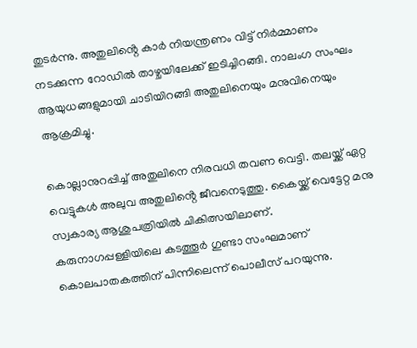തുടർന്നു. അതുലിൻ്റെ കാർ നിയന്ത്രണം വിട്ട് നിർമ്മാണം നടക്കുന്ന റോഡിൽ താഴ്ചയിലേക്ക് ഇടിച്ചിറങ്ങി. നാലംഗ സംഘം ആയുധങ്ങളുമായി ചാടിയിറങ്ങി അതുലിനെയും മനുവിനെയും ആക്രമിച്ചു.

കൊല്ലാനുറപ്പിച്ച് അതുലിനെ നിരവധി തവണ വെട്ടി. തലയ്ക്ക് ഏറ്റ വെട്ടുകൾ അലുവ അതുലിൻ്റെ ജീവനെടുത്തു. കൈയ്ക്ക് വെട്ടേറ്റ മനു സ്വകാര്യ ആശുപത്രിയിൽ ചികിത്സയിലാണ്. കരുനാഗപ്പള്ളിയിലെ കടത്തൂർ ഗുണ്ടാ സംഘമാണ് കൊലപാതകത്തിന് പിന്നിലെന്ന് പൊലീസ് പറയുന്നു.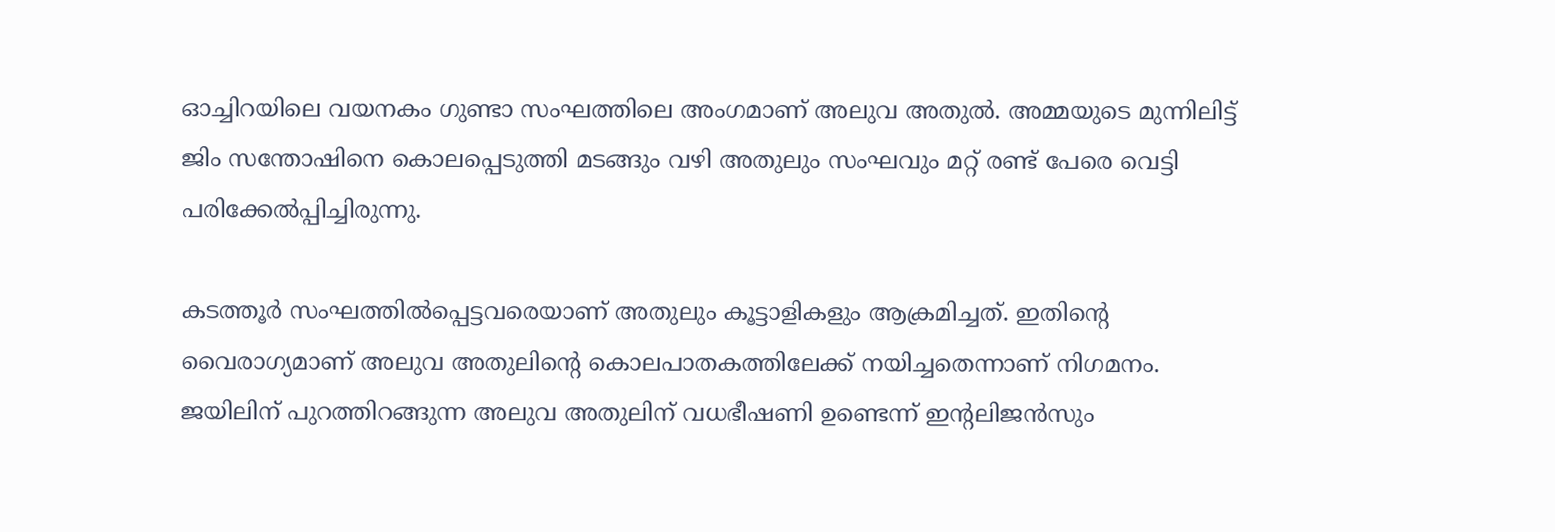ഓച്ചിറയിലെ വയനകം ഗുണ്ടാ സംഘത്തിലെ അംഗമാണ് അലുവ അതുൽ. അമ്മയുടെ മുന്നിലിട്ട് ജിം സന്തോഷിനെ കൊലപ്പെടുത്തി മടങ്ങും വഴി അതുലും സംഘവും മറ്റ് രണ്ട് പേരെ വെട്ടി പരിക്കേൽപ്പിച്ചിരുന്നു.

കടത്തൂർ സംഘത്തിൽപ്പെട്ടവരെയാണ് അതുലും കൂട്ടാളികളും ആക്രമിച്ചത്. ഇതിൻ്റെ വൈരാഗ്യമാണ് അലുവ അതുലിൻ്റെ കൊലപാതകത്തിലേക്ക് നയിച്ചതെന്നാണ് നിഗമനം. ജയിലിന് പുറത്തിറങ്ങുന്ന അലുവ അതുലിന് വധഭീഷണി ഉണ്ടെന്ന് ഇൻ്റലിജൻസും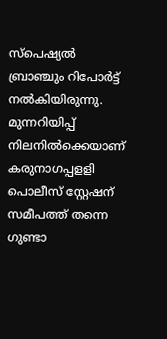സ്പെഷ്യൽ ബ്രാഞ്ചും റിപോർട്ട് നൽകിയിരുന്നു. മുന്നറിയിപ്പ് നിലനിൽക്കെയാണ് കരുനാഗപ്പളളി പൊലീസ് സ്റ്റേഷന് സമീപത്ത് തന്നെ ഗുണ്ടാ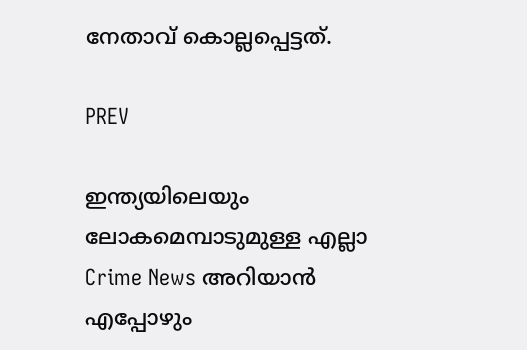നേതാവ് കൊല്ലപ്പെട്ടത്.

PREV

ഇന്ത്യയിലെയും ലോകമെമ്പാടുമുള്ള എല്ലാ Crime News അറിയാൻ എപ്പോഴും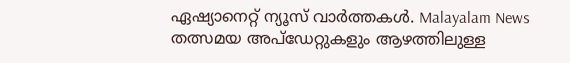ഏഷ്യാനെറ്റ് ന്യൂസ് വാർത്തകൾ. Malayalam News  തത്സമയ അപ്‌ഡേറ്റുകളും ആഴത്തിലുള്ള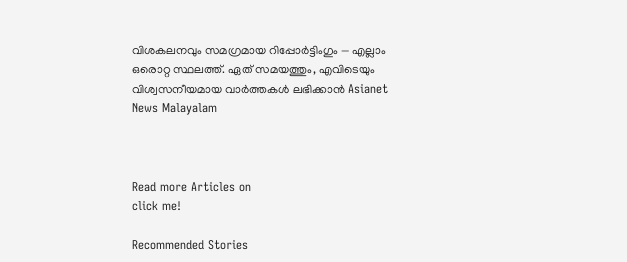വിശകലനവും സമഗ്രമായ റിപ്പോർട്ടിംഗും — എല്ലാം ഒരൊറ്റ സ്ഥലത്ത്. ഏത് സമയത്തും, എവിടെയും വിശ്വസനീയമായ വാർത്തകൾ ലഭിക്കാൻ Asianet News Malayalam



Read more Articles on
click me!

Recommended Stories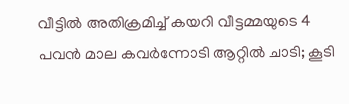വീട്ടിൽ അതിക്രമിച്ച് കയറി വീട്ടമ്മയുടെ 4 പവൻ മാല കവർന്നോടി ആറ്റിൽ ചാടി; കൂടി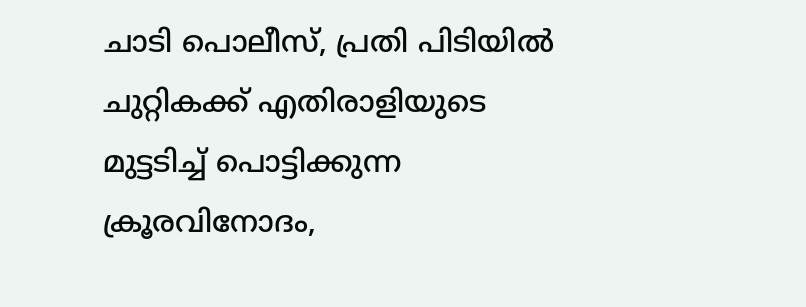ചാടി പൊലീസ്, പ്രതി പിടിയിൽ
ചുറ്റികക്ക് എതിരാളിയുടെ മുട്ടടിച്ച് പൊട്ടിക്കുന്ന ക്രൂരവിനോദം,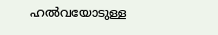ഹൽവയോടുള്ള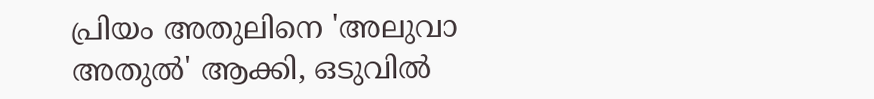പ്രിയം അതുലിനെ 'അലുവാ അതുൽ' ആക്കി, ഒടുവിൽ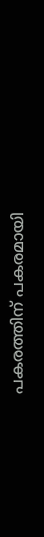പകരത്തിന് പകരമായി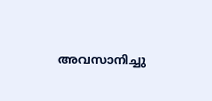അവസാനിച്ചു